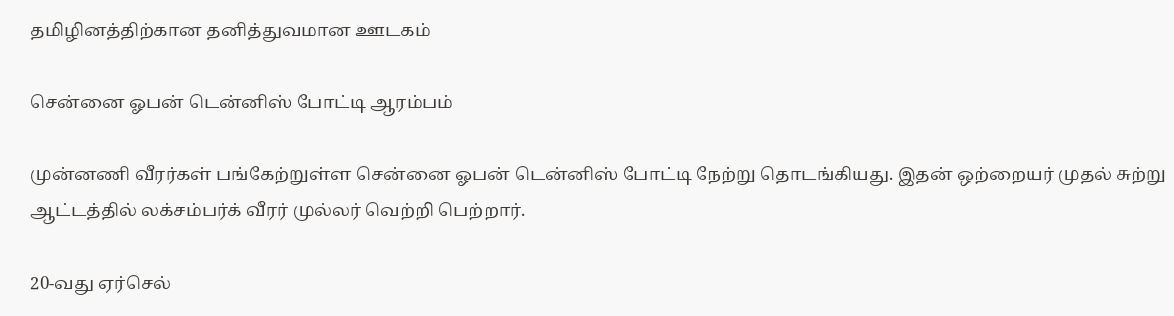தமிழினத்திற்கான தனித்துவமான ஊடகம்

சென்னை ஓபன் டென்னிஸ் போட்டி ஆரம்பம்

முன்னணி வீரர்கள் பங்கேற்றுள்ள சென்னை ஓபன் டென்னிஸ் போட்டி நேற்று தொடங்கியது. இதன் ஒற்றையர் முதல் சுற்று ஆட்டத்தில் லக்சம்பர்க் வீரர் முல்லர் வெற்றி பெற்றார்.

20-வது ஏர்செல்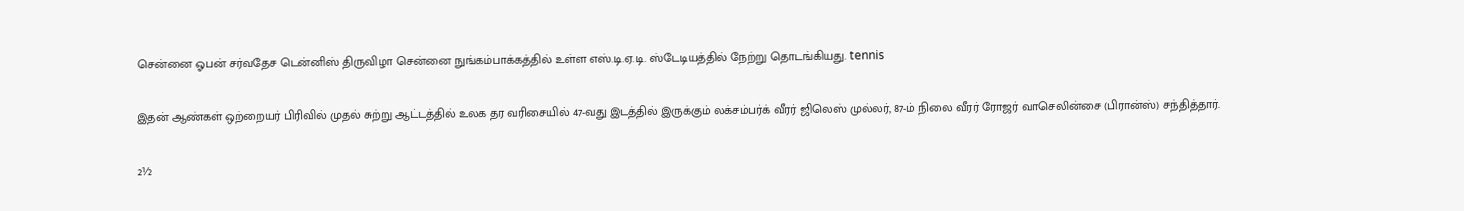சென்னை ஓபன் சர்வதேச டென்னிஸ் திருவிழா சென்னை நுங்கம்பாக்கத்தில் உள்ள எஸ்.டி.ஏ.டி. ஸ்டேடியத்தில் நேற்று தொடங்கியது. tennis

இதன் ஆண்கள் ஒற்றையர் பிரிவில் முதல் சுற்று ஆட்டத்தில் உலக தர வரிசையில் 47-வது இடத்தில் இருக்கும் லக்சம்பர்க் வீரர் ஜிலெஸ் முல்லர், 87-ம் நிலை வீரர் ரோஜர் வாசெலின்சை (பிரான்ஸ்) சந்தித்தார்.

2½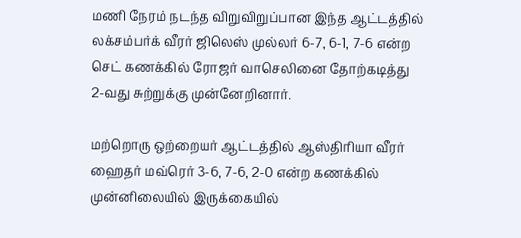மணி நேரம் நடந்த விறுவிறுப்பான இந்த ஆட்டத்தில் லக்சம்பர்க் வீரர் ஜிலெஸ் முல்லர் 6-7, 6-1, 7-6 என்ற செட் கணக்கில் ரோஜர் வாசெலினை தோற்கடித்து 2-வது சுற்றுக்கு முன்னேறினார்.

மற்றொரு ஒற்றையர் ஆட்டத்தில் ஆஸ்திரியா வீரர் ஹைதர் மவ்ரெர் 3-6, 7-6, 2-0 என்ற கணக்கில் முன்னிலையில் இருக்கையில்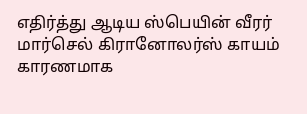எதிர்த்து ஆடிய ஸ்பெயின் வீரர் மார்செல் கிரானோலர்ஸ் காயம் காரணமாக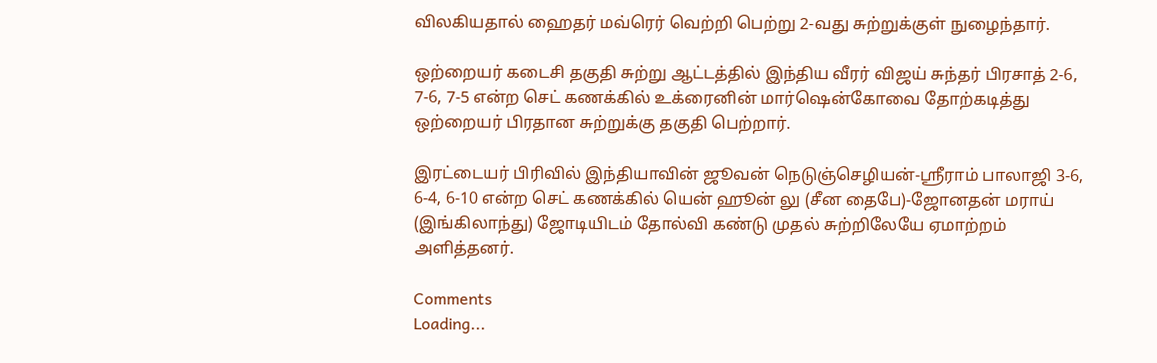விலகியதால் ஹைதர் மவ்ரெர் வெற்றி பெற்று 2-வது சுற்றுக்குள் நுழைந்தார்.

ஒற்றையர் கடைசி தகுதி சுற்று ஆட்டத்தில் இந்திய வீரர் விஜய் சுந்தர் பிரசாத் 2-6, 7-6, 7-5 என்ற செட் கணக்கில் உக்ரைனின் மார்ஷென்கோவை தோற்கடித்து ஒற்றையர் பிரதான சுற்றுக்கு தகுதி பெற்றார்.

இரட்டையர் பிரிவில் இந்தியாவின் ஜூவன் நெடுஞ்செழியன்-ஸ்ரீராம் பாலாஜி 3-6, 6-4, 6-10 என்ற செட் கணக்கில் யென் ஹூன் லு (சீன தைபே)-ஜோனதன் மராய் (இங்கிலாந்து) ஜோடியிடம் தோல்வி கண்டு முதல் சுற்றிலேயே ஏமாற்றம் அளித்தனர்.

Comments
Loading...